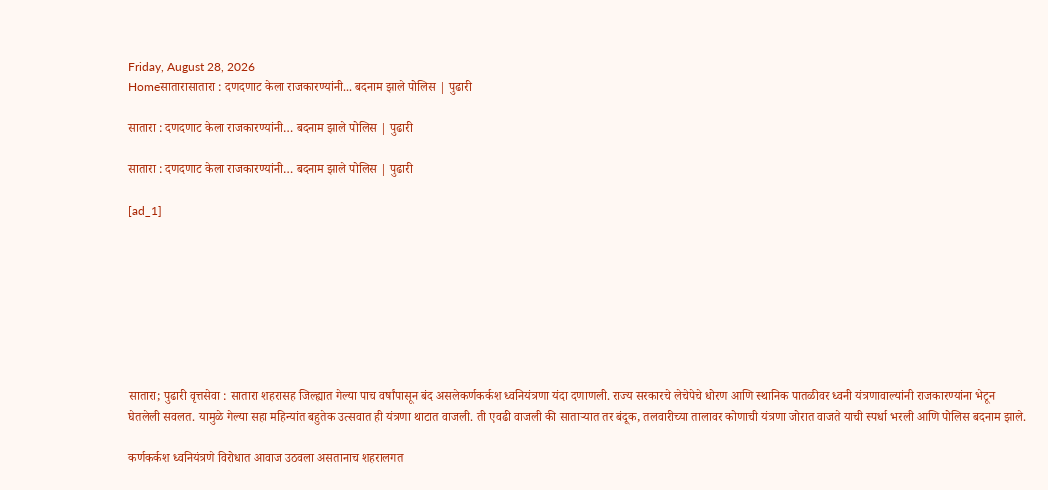Friday, August 28, 2026
Homeसातारासातारा : दणदणाट केला राजकारण्यांनी... बदनाम झाले पोलिस | पुढारी

सातारा : दणदणाट केला राजकारण्यांनी… बदनाम झाले पोलिस | पुढारी

सातारा : दणदणाट केला राजकारण्यांनी… बदनाम झाले पोलिस | पुढारी

[ad_1]








सातारा; पुढारी वृत्तसेवा : सातारा शहरासह जिल्ह्यात गेल्या पाच वर्षांपासून बंद असलेकर्णकर्कश ध्वनियंत्रणा यंदा दणाणली. राज्य सरकारचे लेचेपेचे धोरण आणि स्थानिक पातळीवर ध्वनी यंत्रणावाल्यांनी राजकारण्यांना भेटून घेतलेली सवलत. यामुळे गेल्या सहा महिन्यांत बहुतेक उत्सवात ही यंत्रणा थाटात वाजली. ती एवढी वाजली की सातार्‍यात तर बंदूक, तलवारीच्या तालावर कोणाची यंत्रणा जोरात वाजते याची स्पर्धा भरली आणि पोलिस बदनाम झाले.

कर्णकर्कश ध्वनियंत्रणे विरोधात आवाज उठवला असतानाच शहरालगत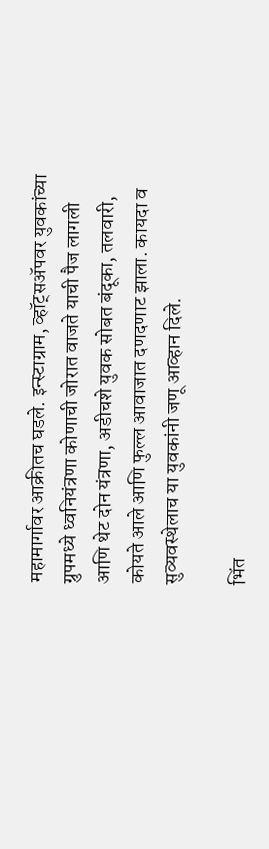महामार्गावर आक्रीतच घडले. इन्स्टाग्राम, व्हॉट्सअ‍ॅपवर युवकांच्या ग्रुपमध्ये ध्वनियंत्रणा कोणाची जोरात वाजते याची पैज लागली आणि थेट दोन यंत्रणा, अडीचशे युवक सोबत बंदूका, तलवारी, कोयते आले आणि फुल्ल आवाजात दणदणाट झाला. कायदा व सुव्यवस्थेलाच या युवकांनी जणू आव्हान दिले.

भिंत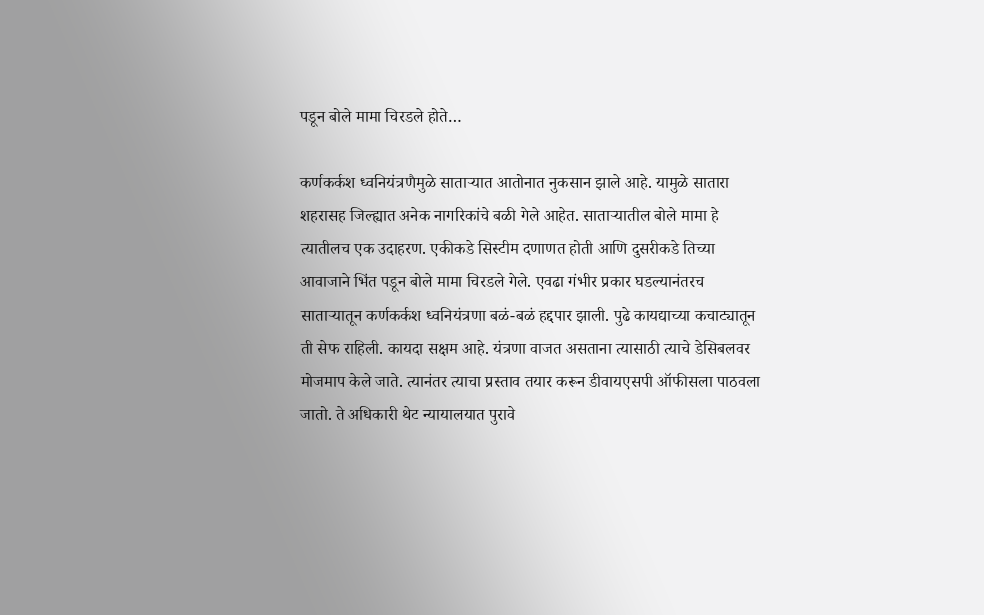पडून बोले मामा चिरडले होते…

कर्णकर्कश ध्वनियंत्रणैमुळे सातार्‍यात आतोनात नुकसान झाले आहे. यामुळे सातारा शहरासह जिल्ह्यात अनेक नागरिकांचे बळी गेले आहेत. सातार्‍यातील बोले मामा हे त्यातीलच एक उदाहरण. एकीकडे सिस्टीम दणाणत होती आणि दुसरीकडे तिच्या आवाजाने भिंत पडून बोले मामा चिरडले गेले. एवढा गंभीर प्रकार घडल्यानंतरच सातार्‍यातून कर्णकर्कश ध्वनियंत्रणा बळं-बळं हद्दपार झाली. पुढे कायद्याच्या कचाट्यातून ती सेफ राहिली. कायदा सक्षम आहे. यंत्रणा वाजत असताना त्यासाठी त्याचे डेसिबलवर मोजमाप केले जाते. त्यानंतर त्याचा प्रस्ताव तयार करून डीवायएसपी ऑफीसला पाठवला जातो. ते अधिकारी थेट न्यायालयात पुरावे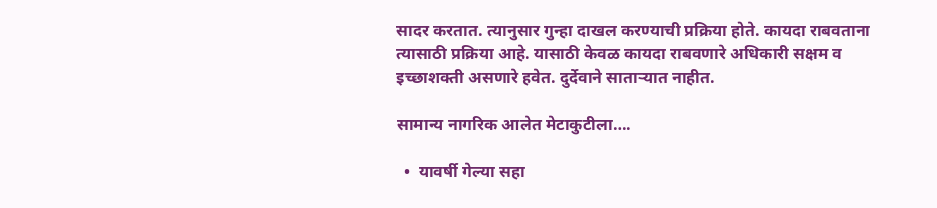सादर करतात. त्यानुसार गुन्हा दाखल करण्याची प्रक्रिया होते. कायदा राबवताना त्यासाठी प्रक्रिया आहे. यासाठी केवळ कायदा राबवणारे अधिकारी सक्षम व इच्छाशक्ती असणारे हवेत. दुर्देवाने सातार्‍यात नाहीत.

सामान्य नागरिक आलेत मेटाकुटीला….

  •  यावर्षी गेल्या सहा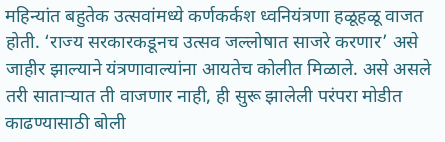महिन्यांत बहुतेक उत्सवांमध्ये कर्णकर्कश ध्वनियंत्रणा हळूहळू वाजत होती. ‘राज्य सरकारकडूनच उत्सव जल्लोषात साजरे करणार’ असे जाहीर झाल्याने यंत्रणावाल्यांना आयतेच कोलीत मिळाले. असे असले तरी सातार्‍यात ती वाजणार नाही, ही सुरू झालेली परंपरा मोडीत काढण्यासाठी बोली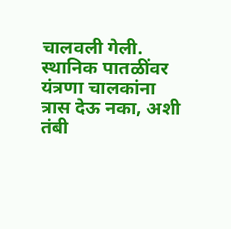चालवली गेली. स्थानिक पातळींवर यंत्रणा चालकांना त्रास देऊ नका, अशी तंबी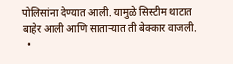पोलिसांना देण्यात आली. यामुळे सिस्टीम थाटात बाहेर आली आणि सातार्‍यात ती बेक्कार वाजली.
  •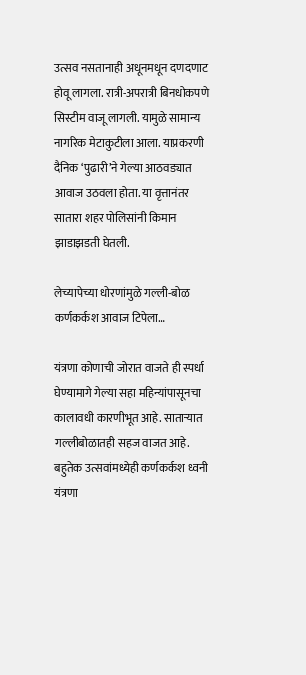उत्सव नसतानाही अधूनमधून दणदणाट होवू लागला. रात्री-अपरात्री बिनधोकपणे सिस्टीम वाजू लागली. यामुळे सामान्य नागरिक मेटाकुटीला आला. याप्रकरणी दैनिक ‘पुढारी’ने गेल्या आठवड्यात आवाज उठवला होता. या वृत्तानंतर सातारा शहर पोलिसांनी किमान झाडाझडती घेतली.

लेच्यापेच्या धोरणांमुळे गल्ली-बोळ कर्णकर्कश आवाज टिपेला…

यंत्रणा कोणाची जोरात वाजते ही स्पर्धा घेण्यामागे गेल्या सहा महिन्यांपासूनचा कालावधी कारणीभूत आहे. सातार्‍यात गल्लीबोळातही सहज वाजत आहे. बहुतेक उत्सवांमध्येही कर्णकर्कश ध्वनी यंत्रणा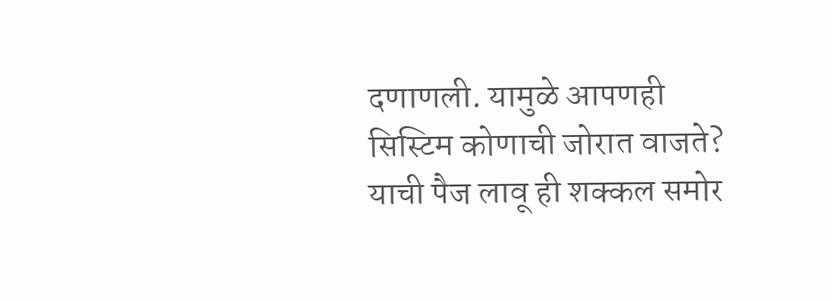दणाणली. यामुळे आपणही सिस्टिम कोणाची जोरात वाजते? याची पैज लावू ही शक्कल समोर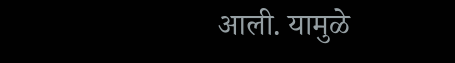आली. यामुळे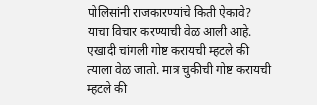पोलिसांनी राजकारण्यांचे किती ऐकावे? याचा विचार करण्याची वेळ आली आहे. एखादी चांगली गोष्ट करायची म्हटले की त्याला वेळ जातो. मात्र चुकीची गोष्ट करायची म्हटले की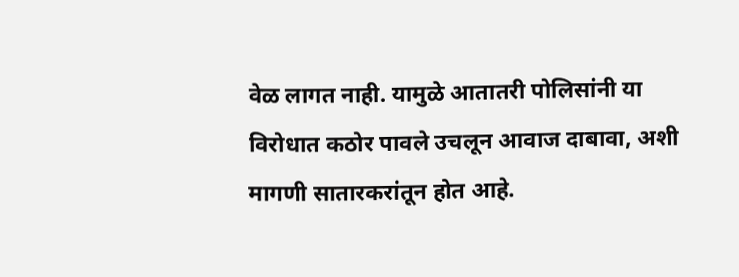वेळ लागत नाही. यामुळे आतातरी पोलिसांनी या विरोधात कठोर पावले उचलून आवाज दाबावा, अशी मागणी सातारकरांतून होत आहे.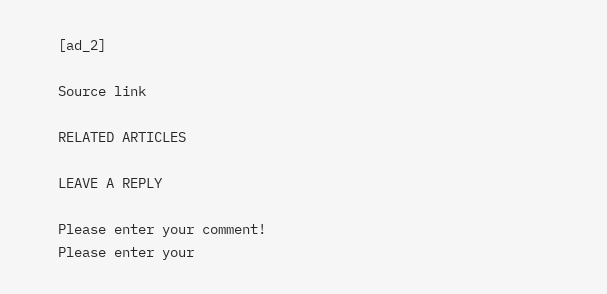[ad_2]

Source link

RELATED ARTICLES

LEAVE A REPLY

Please enter your comment!
Please enter your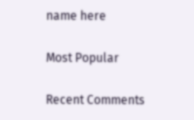name here

Most Popular

Recent Comments